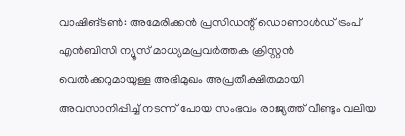വാഷിങ്ടൺ: അമേരിക്കൻ പ്രസിഡന്റ് ഡൊണാൾഡ് ട്രംപ് എൻബിസി ന്യൂസ് മാധ്യമപ്രവർത്തക ക്രിസ്റ്റൻ വെൽക്കറുമായുള്ള അഭിമുഖം അപ്രതീക്ഷിതമായി അവസാനിപ്പിച്ച് നടന്ന് പോയ സംഭവം രാജ്യത്ത് വീണ്ടും വലിയ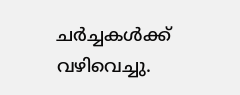ചർച്ചകൾക്ക് വഴിവെച്ചു.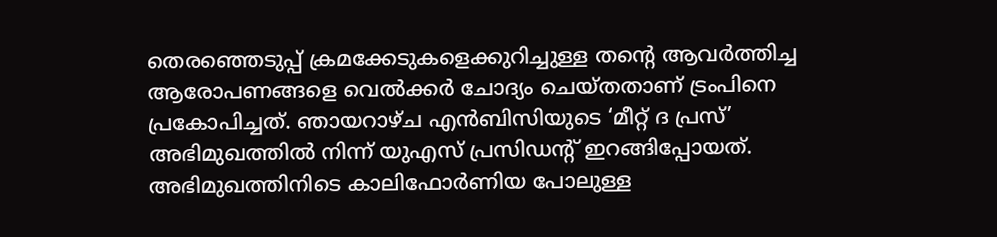തെരഞ്ഞെടുപ്പ് ക്രമക്കേടുകളെക്കുറിച്ചുള്ള തന്റെ ആവർത്തിച്ച ആരോപണങ്ങളെ വെൽക്കർ ചോദ്യം ചെയ്തതാണ് ട്രംപിനെ പ്രകോപിച്ചത്. ഞായറാഴ്ച എൻബിസിയുടെ ‘മീറ്റ് ദ പ്രസ്’ അഭിമുഖത്തിൽ നിന്ന് യുഎസ് പ്രസിഡന്റ് ഇറങ്ങിപ്പോയത്.
അഭിമുഖത്തിനിടെ കാലിഫോർണിയ പോലുള്ള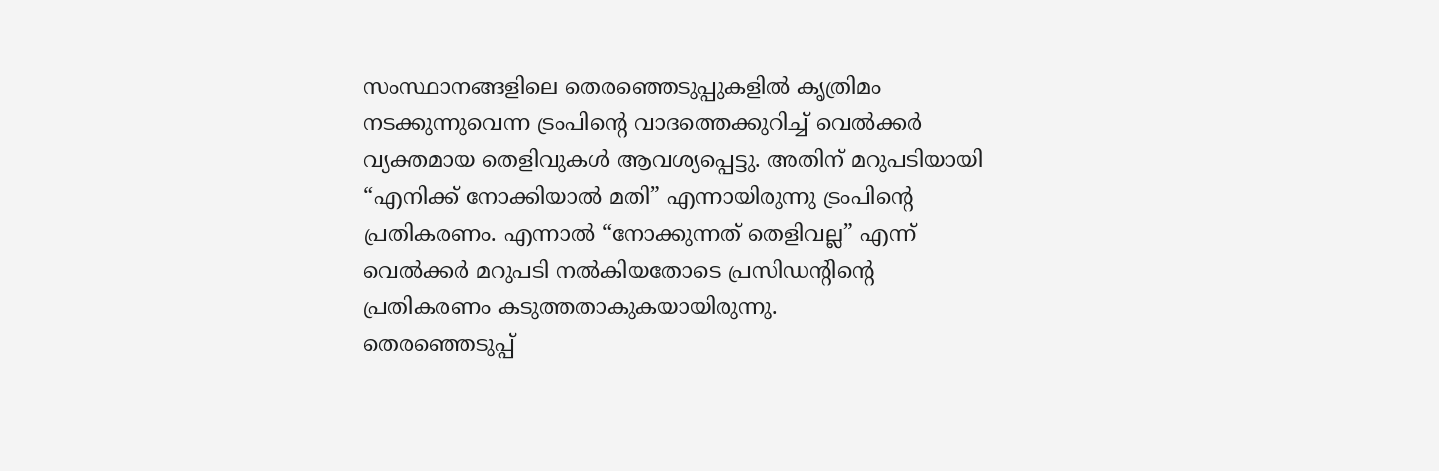സംസ്ഥാനങ്ങളിലെ തെരഞ്ഞെടുപ്പുകളിൽ കൃത്രിമം നടക്കുന്നുവെന്ന ട്രംപിന്റെ വാദത്തെക്കുറിച്ച് വെൽക്കർ വ്യക്തമായ തെളിവുകൾ ആവശ്യപ്പെട്ടു. അതിന് മറുപടിയായി “എനിക്ക് നോക്കിയാൽ മതി” എന്നായിരുന്നു ട്രംപിന്റെ പ്രതികരണം. എന്നാൽ “നോക്കുന്നത് തെളിവല്ല” എന്ന് വെൽക്കർ മറുപടി നൽകിയതോടെ പ്രസിഡന്റിന്റെ പ്രതികരണം കടുത്തതാകുകയായിരുന്നു.
തെരഞ്ഞെടുപ്പ്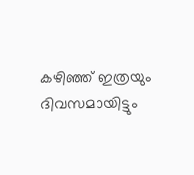കഴിഞ്ഞ് ഇത്രയും ദിവസമായിട്ടും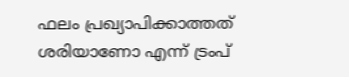ഫലം പ്രഖ്യാപിക്കാത്തത് ശരിയാണോ എന്ന് ട്രംപ്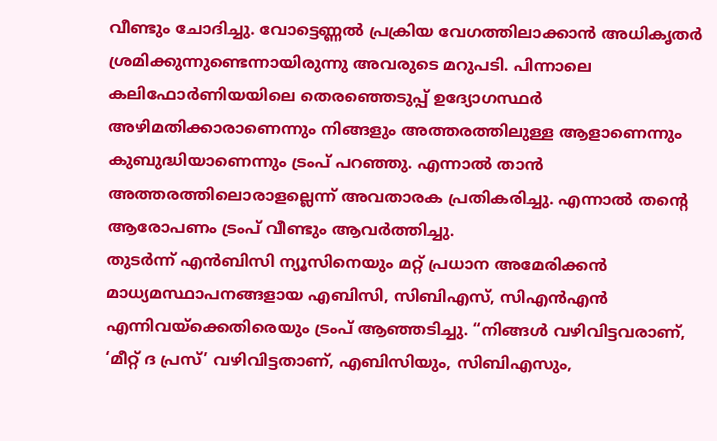വീണ്ടും ചോദിച്ചു. വോട്ടെണ്ണൽ പ്രക്രിയ വേഗത്തിലാക്കാൻ അധികൃതർ ശ്രമിക്കുന്നുണ്ടെന്നായിരുന്നു അവരുടെ മറുപടി. പിന്നാലെ കലിഫോർണിയയിലെ തെരഞ്ഞെടുപ്പ് ഉദ്യോഗസ്ഥർ അഴിമതിക്കാരാണെന്നും നിങ്ങളും അത്തരത്തിലുള്ള ആളാണെന്നും കുബുദ്ധിയാണെന്നും ട്രംപ് പറഞ്ഞു. എന്നാൽ താൻ അത്തരത്തിലൊരാളല്ലെന്ന് അവതാരക പ്രതികരിച്ചു. എന്നാൽ തന്റെ ആരോപണം ട്രംപ് വീണ്ടും ആവർത്തിച്ചു.
തുടർന്ന് എൻബിസി ന്യൂസിനെയും മറ്റ് പ്രധാന അമേരിക്കൻ മാധ്യമസ്ഥാപനങ്ങളായ എബിസി, സിബിഎസ്, സിഎൻഎൻ എന്നിവയ്ക്കെതിരെയും ട്രംപ് ആഞ്ഞടിച്ചു. “നിങ്ങൾ വഴിവിട്ടവരാണ്, ‘മീറ്റ് ദ പ്രസ്’ വഴിവിട്ടതാണ്, എബിസിയും, സിബിഎസും,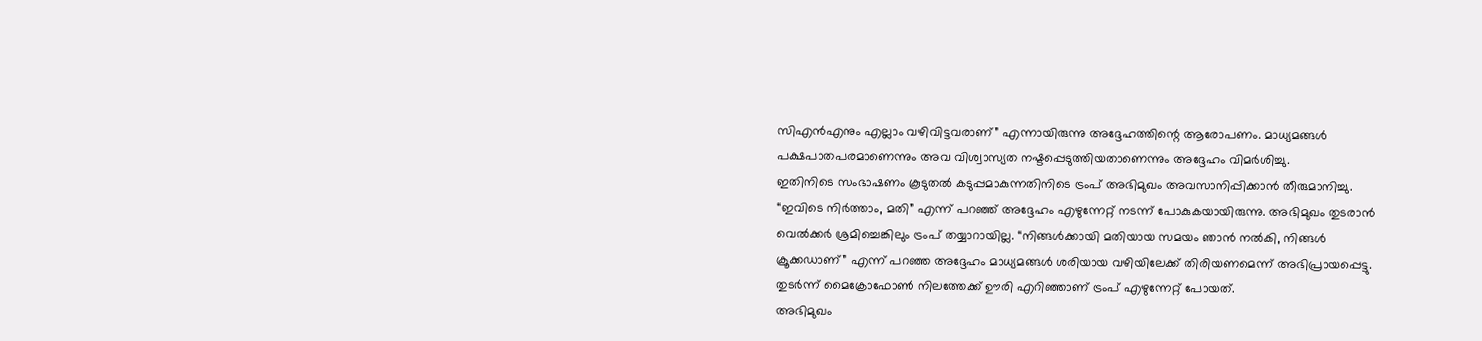സിഎൻഎനും എല്ലാം വഴിവിട്ടവരാണ്” എന്നായിരുന്നു അദ്ദേഹത്തിന്റെ ആരോപണം. മാധ്യമങ്ങൾ പക്ഷപാതപരമാണെന്നും അവ വിശ്വാസ്യത നഷ്ടപ്പെടുത്തിയതാണെന്നും അദ്ദേഹം വിമർശിച്ചു.
ഇതിനിടെ സംഭാഷണം കൂടുതൽ കടുപ്പമാകുന്നതിനിടെ ട്രംപ് അഭിമുഖം അവസാനിപ്പിക്കാൻ തീരുമാനിച്ചു. “ഇവിടെ നിർത്താം, മതി” എന്ന് പറഞ്ഞ് അദ്ദേഹം എഴുന്നേറ്റ് നടന്ന് പോകുകയായിരുന്നു. അഭിമുഖം തുടരാൻ വെൽക്കർ ശ്രമിച്ചെങ്കിലും ട്രംപ് തയ്യാറായില്ല. “നിങ്ങൾക്കായി മതിയായ സമയം ഞാൻ നൽകി, നിങ്ങൾ ക്രൂക്കഡാണ്” എന്ന് പറഞ്ഞ അദ്ദേഹം മാധ്യമങ്ങൾ ശരിയായ വഴിയിലേക്ക് തിരിയണമെന്ന് അഭിപ്രായപ്പെട്ടു. തുടർന്ന് മൈക്രോഫോൺ നിലത്തേക്ക് ഊരി എറിഞ്ഞാണ് ട്രംപ് എഴുന്നേറ്റ് പോയത്.
അഭിമുഖം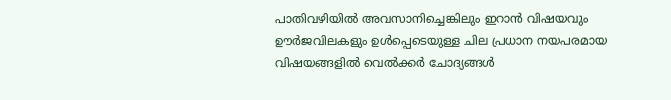പാതിവഴിയിൽ അവസാനിച്ചെങ്കിലും ഇറാൻ വിഷയവും ഊർജവിലകളും ഉൾപ്പെടെയുള്ള ചില പ്രധാന നയപരമായ വിഷയങ്ങളിൽ വെൽക്കർ ചോദ്യങ്ങൾ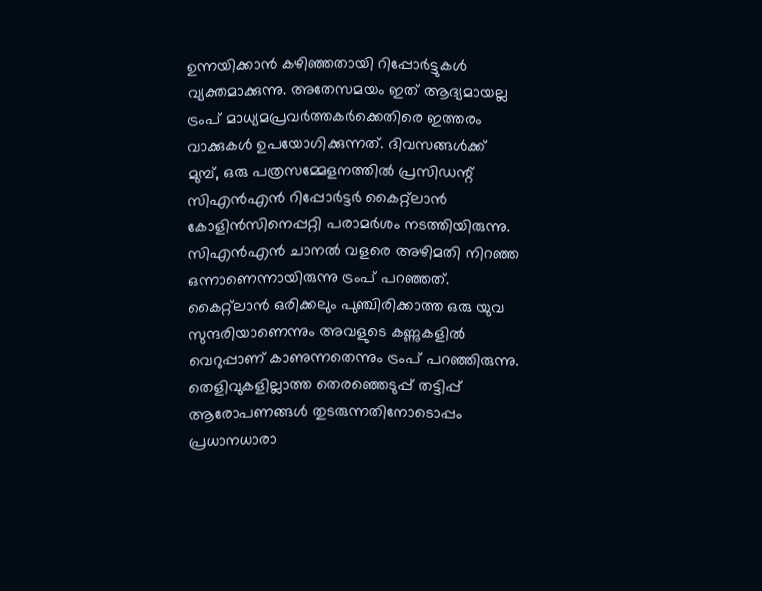ഉന്നയിക്കാൻ കഴിഞ്ഞതായി റിപ്പോർട്ടുകൾ വ്യക്തമാക്കുന്നു. അതേസമയം ഇത് ആദ്യമായല്ല ട്രംപ് മാധ്യമപ്രവർത്തകർക്കെതിരെ ഇത്തരം വാക്കുകൾ ഉപയോഗിക്കുന്നത്. ദിവസങ്ങൾക്ക് മുമ്പ്, ഒരു പത്രസമ്മേളനത്തിൽ പ്രസിഡന്റ് സിഎൻഎൻ റിപ്പോർട്ടർ കൈറ്റ്ലാൻ കോളിൻസിനെപ്പറ്റി പരാമർശം നടത്തിയിരുന്നു. സിഎൻഎൻ ചാനൽ വളരെ അഴിമതി നിറഞ്ഞ ഒന്നാണെന്നായിരുന്നു ട്രംപ് പറഞ്ഞത്. കൈറ്റ്ലാൻ ഒരിക്കലും പുഞ്ചിരിക്കാത്ത ഒരു യുവ സുന്ദരിയാണെന്നും അവളുടെ കണ്ണുകളിൽ വെറുപ്പാണ് കാണുന്നതെന്നും ട്രംപ് പറഞ്ഞിരുന്നു.
തെളിവുകളില്ലാത്ത തെരഞ്ഞെടുപ്പ് തട്ടിപ്പ് ആരോപണങ്ങൾ തുടരുന്നതിനോടൊപ്പം പ്രധാനധാരാ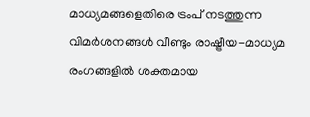മാധ്യമങ്ങളെതിരെ ട്രംപ് നടത്തുന്ന വിമർശനങ്ങൾ വീണ്ടും രാഷ്ട്രീയ-മാധ്യമ രംഗങ്ങളിൽ ശക്തമായ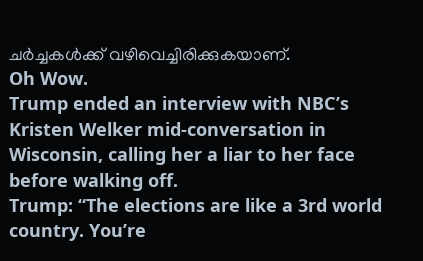ചർച്ചകൾക്ക് വഴിവെച്ചിരിക്കുകയാണ്.
Oh Wow.
Trump ended an interview with NBC’s Kristen Welker mid-conversation in Wisconsin, calling her a liar to her face before walking off.
Trump: “The elections are like a 3rd world country. You’re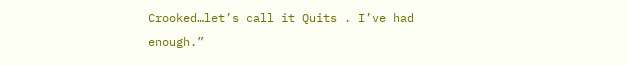Crooked…let’s call it Quits . I’ve had enough.”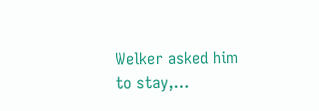Welker asked him to stay,…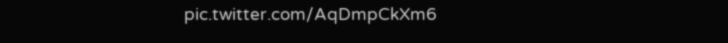pic.twitter.com/AqDmpCkXm6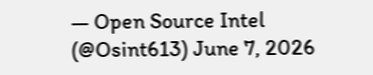— Open Source Intel (@Osint613) June 7, 2026